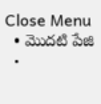Close Menu
  • మొదటి పేజి
  •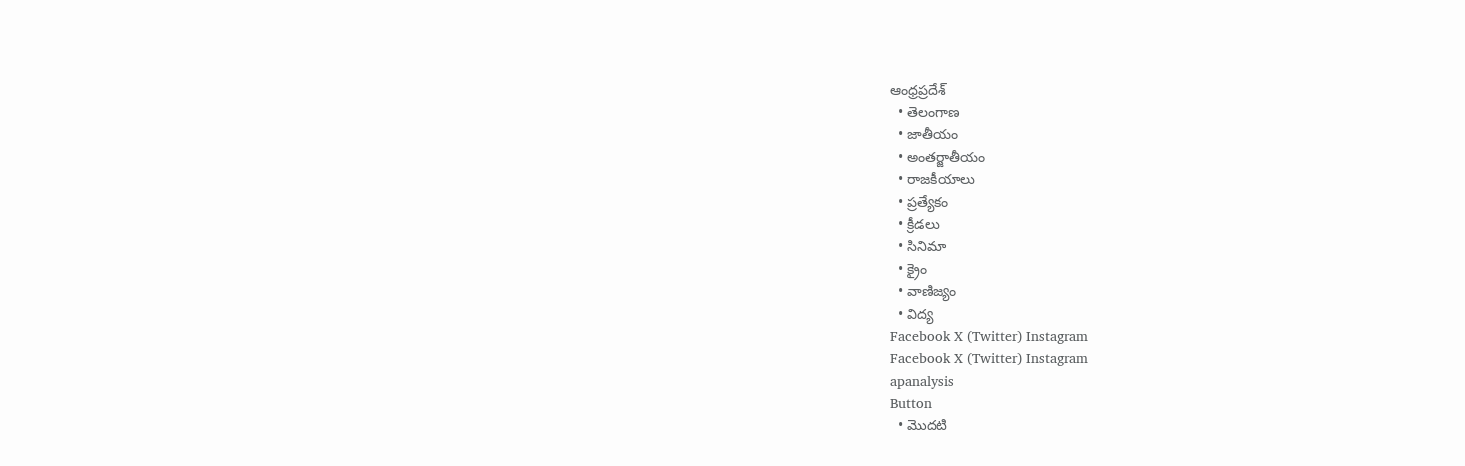ఆంధ్రప్రదేశ్
  • తెలంగాణ
  • జాతీయం
  • అంతర్జాతీయం
  • రాజకీయాలు
  • ప్రత్యేకం
  • క్రీడలు
  • సినిమా
  • క్రైం
  • వాణిజ్యం
  • విద్య
Facebook X (Twitter) Instagram
Facebook X (Twitter) Instagram
apanalysis
Button
  • మొదటి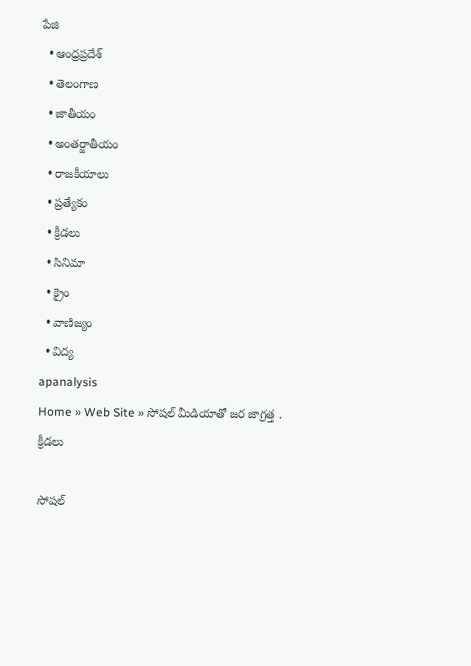పేజి
  • ఆంధ్రప్రదేశ్
  • తెలంగాణ
  • జాతీయం
  • అంతర్జాతీయం
  • రాజకీయాలు
  • ప్రత్యేకం
  • క్రీడలు
  • సినిమా
  • క్రైం
  • వాణిజ్యం
  • విద్య
apanalysis
Home » Web Site » సోషల్ మీడియాతో జర జాగ్రత్త .
క్రీడలు

సోషల్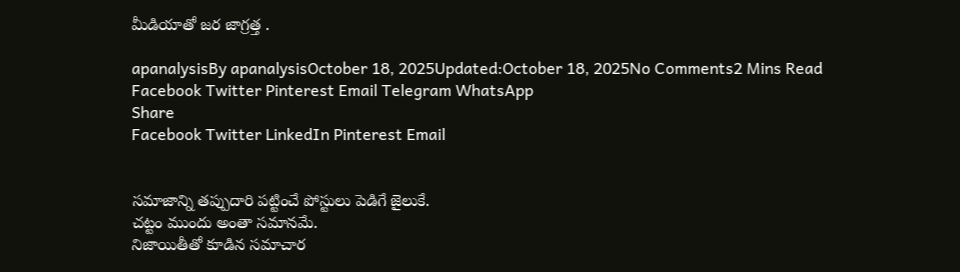మీడియాతో జర జాగ్రత్త .

apanalysisBy apanalysisOctober 18, 2025Updated:October 18, 2025No Comments2 Mins Read
Facebook Twitter Pinterest Email Telegram WhatsApp
Share
Facebook Twitter LinkedIn Pinterest Email


సమాజాన్ని తప్పుదారి పట్టించే పోస్టులు పెడిగే జైలుకే.
చట్టం ముందు అంతా సమానమే.
నిజాయితీతో కూడిన సమాచార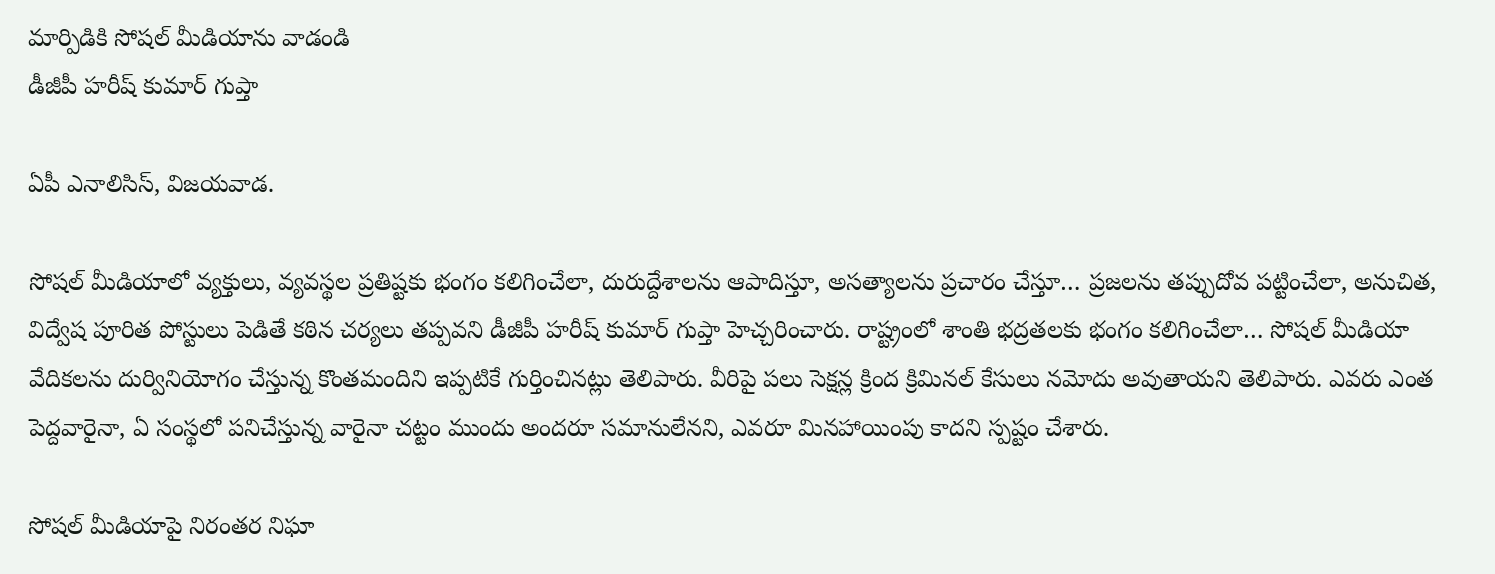మార్పిడికి సోషల్ మీడియాను వాడండి
డీజీపీ హరీష్ కుమార్ గుప్తా

ఏపీ ఎనాలిసిస్, విజయవాడ.

సోషల్ మీడియాలో వ్యక్తులు, వ్యవస్థల ప్రతిష్టకు భంగం కలిగించేలా, దురుద్దేశాలను ఆపాదిస్తూ, అసత్యాలను ప్రచారం చేస్తూ… ప్రజలను తప్పుదోవ పట్టించేలా, అనుచిత, విద్వేష పూరిత పోస్టులు పెడితే కఠిన చర్యలు తప్పవని డీజీపీ హరీష్ కుమార్ గుప్తా హెచ్చరించారు. రాష్ట్రంలో శాంతి భద్రతలకు భంగం కలిగించేలా… సోషల్ మీడియా వేదికలను దుర్వినియోగం చేస్తున్న కొంతమందిని ఇప్పటికే గుర్తించినట్లు తెలిపారు. వీరిపై పలు సెక్షన్ల క్రింద క్రిమినల్ కేసులు నమోదు అవుతాయని తెలిపారు. ఎవరు ఎంత పెద్దవారైనా, ఏ సంస్థలో పనిచేస్తున్న వారైనా చట్టం ముందు అందరూ సమానులేనని, ఎవరూ మినహాయింపు కాదని స్పష్టం చేశారు.

సోషల్ మీడియాపై నిరంతర నిఘా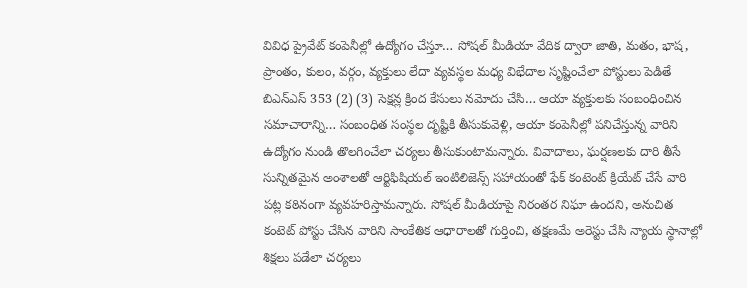వివిధ ప్రైవేట్ కంపెనీల్లో ఉద్యోగం చేస్తూ… సోషల్ మీడియా వేదిక ద్వారా జాతి, మతం, భాష, ప్రాంతం, కులం, వర్గం, వ్యక్తులు లేదా వ్యవస్థల మధ్య విభేదాల సృష్టించేలా పోస్టులు పెడితే బిఎన్ఎస్ 353 (2) (3) సెక్షన్ల క్రింద కేసులు నమోదు చేసి… ఆయా వ్యక్తులకు సంబంధించిన సమాచారాన్ని… సంబంధిత సంస్థల దృష్టికి తీసుకువెళ్లి, ఆయా కంపెనీల్లో పనిచేస్తున్న వారిని ఉద్యోగం నుండి తొలగించేలా చర్యలు తీసుకుంటామన్నారు. వివాదాలు, ఘర్షణలకు దారి తీసే సున్నితమైన అంశాలతో ఆర్టిఫిషియల్ ఇంటిలిజెన్స్ సహాయంతో ఫేక్ కంటెంట్ క్రియేట్ చేసే వారి పట్ల కఠినంగా వ్యవహరిస్తామన్నారు. సోషల్ మీడియాపై నిరంతర నిఘా ఉందని, అనుచిత కంటెట్ పోస్టు చేసిన వారిని సాంకేతిక ఆధారాలతో గుర్తించి, తక్షణమే అరెస్టు చేసి న్యాయ స్థానాల్లో శిక్షలు పడేలా చర్యలు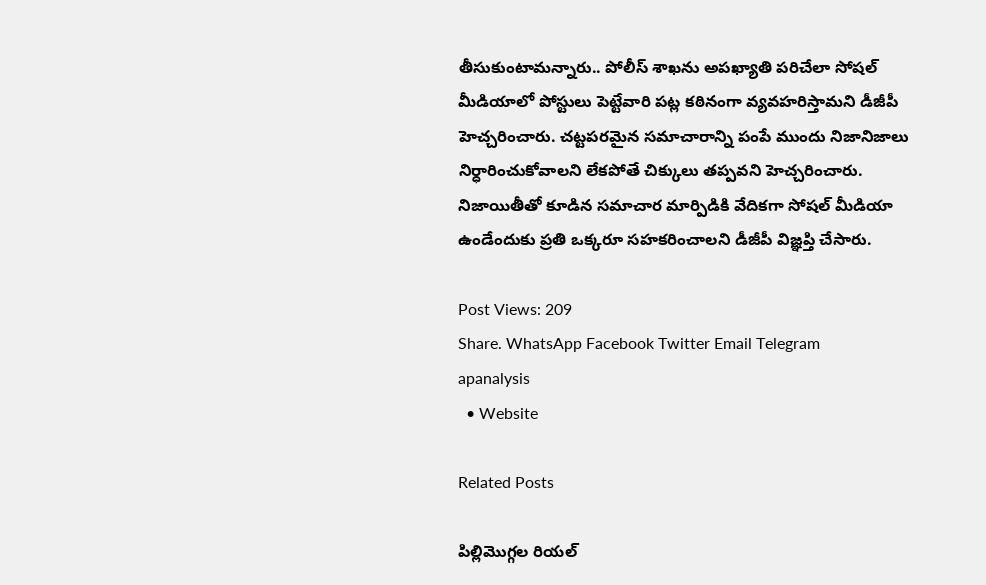తీసుకుంటామన్నారు.. పోలీస్ శాఖను అపఖ్యాతి పరిచేలా సోషల్ మీడియాలో పోస్టులు పెట్టేవారి పట్ల కఠినంగా వ్యవహరిస్తామని డీజీపీ హెచ్చరించారు. చట్టపరమైన సమాచారాన్ని పంపే ముందు నిజానిజాలు నిర్ధారించుకోవాలని లేకపోతే చిక్కులు తప్పవని హెచ్చరించారు. నిజాయితీతో కూడిన సమాచార మార్పిడికి వేదికగా సోషల్ మీడియా ఉండేందుకు ప్రతి ఒక్కరూ సహకరించాలని డీజీపీ విజ్ఞప్తి చేసారు.

Post Views: 209
Share. WhatsApp Facebook Twitter Email Telegram
apanalysis
  • Website

Related Posts

పిల్లిమొగ్గల రియల్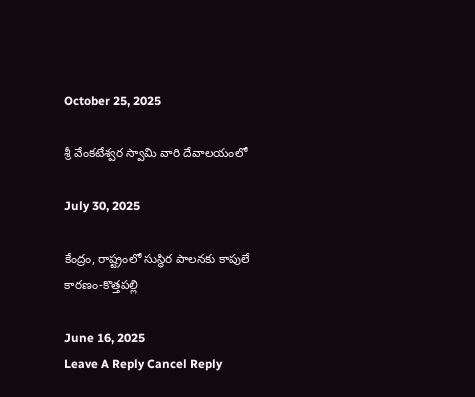October 25, 2025

శ్రీ వేంకటేశ్వర స్వామి వారి దేవాలయంలో

July 30, 2025

కేంద్రం, రాష్ట్రంలో సుస్ధిర పాలనకు కాపులే కారణం-కొత్తపల్లి

June 16, 2025
Leave A Reply Cancel Reply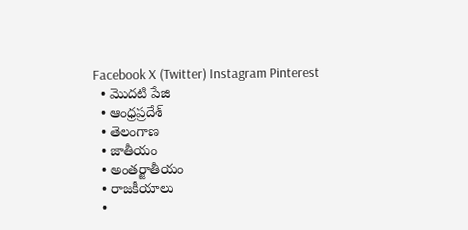Facebook X (Twitter) Instagram Pinterest
  • మొదటి పేజి
  • ఆంధ్రప్రదేశ్
  • తెలంగాణ
  • జాతీయం
  • అంతర్జాతీయం
  • రాజకీయాలు
  •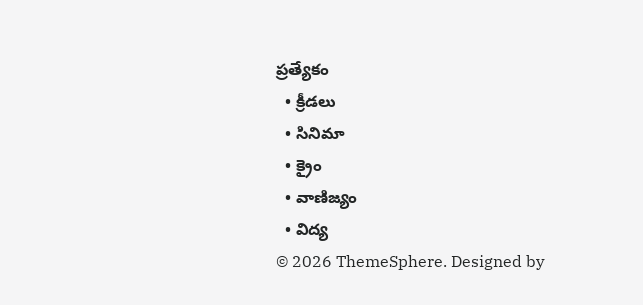ప్రత్యేకం
  • క్రీడలు
  • సినిమా
  • క్రైం
  • వాణిజ్యం
  • విద్య
© 2026 ThemeSphere. Designed by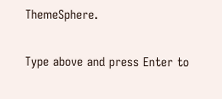ThemeSphere.

Type above and press Enter to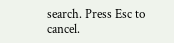search. Press Esc to cancel.